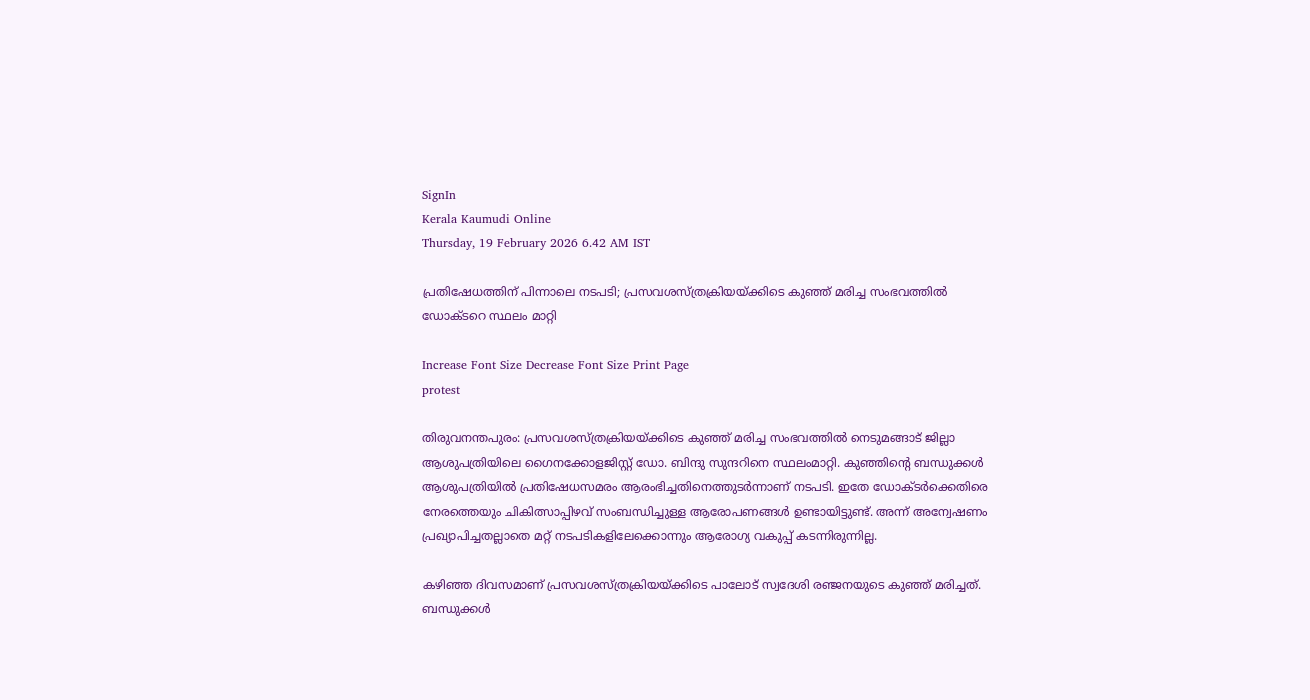SignIn
Kerala Kaumudi Online
Thursday, 19 February 2026 6.42 AM IST

പ്രതിഷേധത്തിന് പിന്നാലെ നടപടി; പ്രസവശസ്‌ത്രക്രിയയ്ക്കിടെ കുഞ്ഞ് മരിച്ച സംഭവത്തിൽ ഡോക്‌ടറെ സ്ഥലം മാറ്റി

Increase Font Size Decrease Font Size Print Page
protest

തിരുവനന്തപുരം: പ്രസവശസ്‌ത്രക്രിയയ്‌ക്കിടെ കുഞ്ഞ് മരിച്ച സംഭവത്തിൽ നെടുമങ്ങാട് ജില്ലാ ആശുപത്രിയിലെ ഗൈനക്കോളജിസ്റ്റ് ഡോ. ബിന്ദു സുന്ദറിനെ സ്ഥലംമാറ്റി. കുഞ്ഞിന്റെ ബന്ധുക്കൾ ആശുപത്രിയിൽ പ്രതിഷേധസമരം ആരംഭിച്ചതിനെത്തുടർന്നാണ് നടപടി. ഇതേ ഡോക്‌ടർക്കെതിരെ നേരത്തെയും ചികിത്സാപ്പിഴവ് സംബന്ധിച്ചുള്ള ആരോപണങ്ങൾ ഉണ്ടായിട്ടുണ്ട്. അന്ന് അന്വേഷണം പ്രഖ്യാപിച്ചതല്ലാതെ മറ്റ് നടപടികളിലേക്കൊന്നും ആരോഗ്യ വകുപ്പ് കടന്നിരുന്നില്ല.

കഴിഞ്ഞ ദിവസമാണ് പ്രസവശസ്‌ത്രക്രിയയ്‌ക്കിടെ പാലോട് സ്വദേശി രഞ്ജനയുടെ കുഞ്ഞ് മരിച്ചത്. ബന്ധുക്കൾ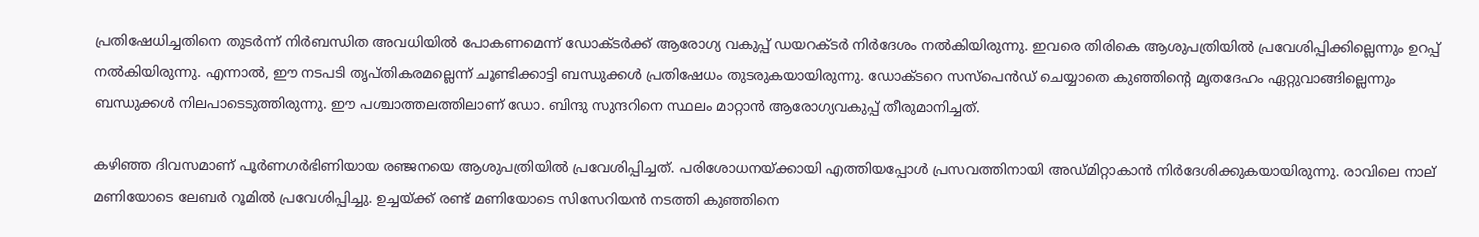പ്രതിഷേധിച്ചതിനെ തുടർന്ന് നിർബന്ധിത അവധിയിൽ പോകണമെന്ന് ഡോക്‌ടർക്ക് ആരോഗ്യ വകുപ്പ് ഡയറക്‌ടർ നിർദേശം നൽകിയിരുന്നു. ഇവരെ തിരികെ ആശുപത്രിയിൽ പ്രവേശിപ്പിക്കില്ലെന്നും ഉറപ്പ് നൽകിയിരുന്നു. എന്നാൽ, ഈ നടപടി തൃപ്‌തികരമല്ലെന്ന് ചൂണ്ടിക്കാട്ടി ബന്ധുക്കൾ പ്രതിഷേധം തുടരുകയായിരുന്നു. ഡോക്‌ടറെ സസ്‌പെൻഡ് ചെയ്യാതെ കുഞ്ഞിന്റെ മൃതദേഹം ഏറ്റുവാങ്ങില്ലെന്നും ബന്ധുക്കൾ നിലപാടെടുത്തിരുന്നു. ഈ പശ്ചാത്തലത്തിലാണ് ഡോ. ബിന്ദു സുന്ദറിനെ സ്ഥലം മാറ്റാൻ ആരോഗ്യവകുപ്പ് തീരുമാനിച്ചത്.

കഴിഞ്ഞ ദിവസമാണ് പൂർണഗർഭിണിയായ രഞ്ജനയെ ആശുപത്രിയിൽ പ്രവേശിപ്പിച്ചത്. പരിശോധനയ്‌ക്കായി എത്തിയപ്പോൾ പ്രസവത്തിനായി അഡ്‌മിറ്റാകാൻ നിർദേശിക്കുകയായിരുന്നു. രാവിലെ നാല് മണിയോടെ ലേബർ റൂമിൽ പ്രവേശിപ്പിച്ചു. ഉച്ചയ്‌ക്ക് രണ്ട് മണിയോടെ സിസേറിയൻ നടത്തി കുഞ്ഞിനെ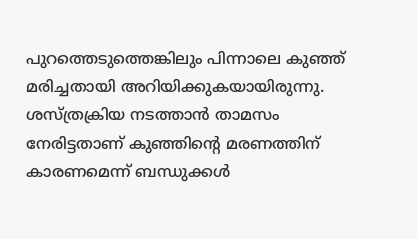പുറത്തെടുത്തെങ്കിലും പിന്നാലെ കുഞ്ഞ് മരിച്ചതായി അറിയിക്കുകയായിരുന്നു. ശസ്‌ത്രക്രിയ നടത്താൻ താമസം നേരിട്ടതാണ് കുഞ്ഞിന്റെ മരണത്തിന് കാരണമെന്ന് ബന്ധുക്കൾ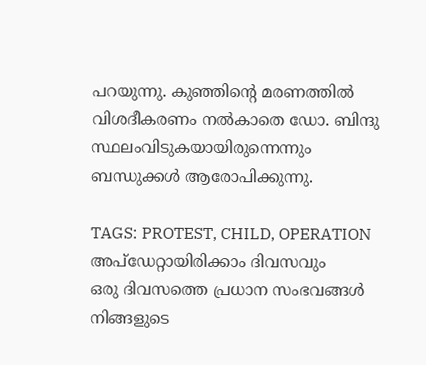പറയുന്നു. കുഞ്ഞിന്റെ മരണത്തിൽ വിശദീകരണം നൽകാതെ ഡോ. ബിന്ദു സ്ഥലംവിടുകയായിരുന്നെന്നും ബന്ധുക്കൾ ആരോപിക്കുന്നു.

TAGS: PROTEST, CHILD, OPERATION
അപ്ഡേറ്റായിരിക്കാം ദിവസവും
ഒരു ദിവസത്തെ പ്രധാന സംഭവങ്ങൾ നിങ്ങളുടെ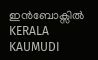ഇൻബോക്സിൽ
KERALA KAUMUDI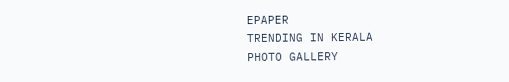EPAPER
TRENDING IN KERALA
PHOTO GALLERY